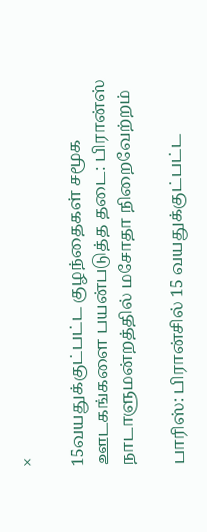×

15வயதுக்குட்பட்ட குழந்தைகள் சமூக ஊடகங்களை பயன்படுத்த தடை: பிரான்ஸ் நாடாளுமன்றத்தில் மசோதா நிறைவேற்றம்

பாரிஸ்: பிரான்சில் 15 வயதுக்குட்பட்ட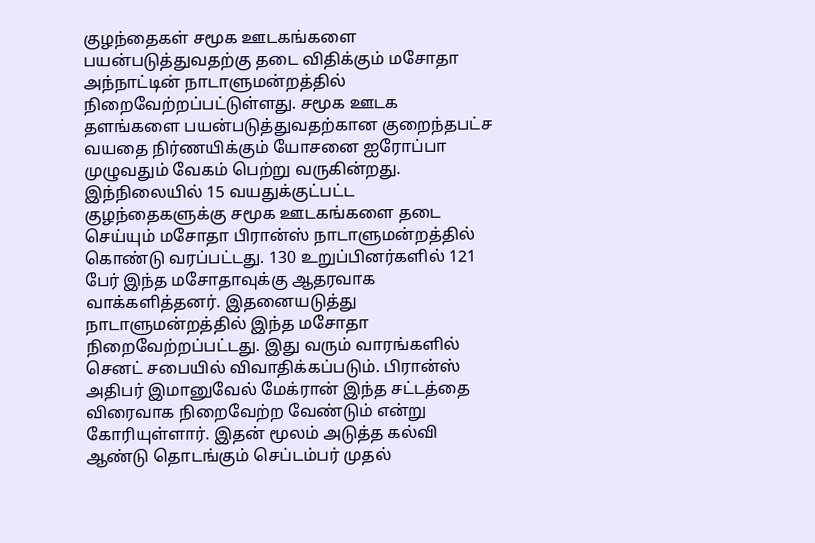குழந்தைகள் சமூக ஊடகங்களை பயன்படுத்துவதற்கு தடை விதிக்கும் மசோதா அந்நாட்டின் நாடாளுமன்றத்தில் நிறைவேற்றப்பட்டுள்ளது. சமூக ஊடக தளங்களை பயன்படுத்துவதற்கான குறைந்தபட்ச வயதை நிர்ணயிக்கும் யோசனை ஐரோப்பா முழுவதும் வேகம் பெற்று வருகின்றது. இந்நிலையில் 15 வயதுக்குட்பட்ட குழந்தைகளுக்கு சமூக ஊடகங்களை தடை செய்யும் மசோதா பிரான்ஸ் நாடாளுமன்றத்தில் கொண்டு வரப்பட்டது. 130 உறுப்பினர்களில் 121 பேர் இந்த மசோதாவுக்கு ஆதரவாக வாக்களித்தனர். இதனையடுத்து நாடாளுமன்றத்தில் இந்த மசோதா நிறைவேற்றப்பட்டது. இது வரும் வாரங்களில் செனட் சபையில் விவாதிக்கப்படும். பிரான்ஸ் அதிபர் இமானுவேல் மேக்ரான் இந்த சட்டத்தை விரைவாக நிறைவேற்ற வேண்டும் என்று கோரியுள்ளார். இதன் மூலம் அடுத்த கல்வி ஆண்டு தொடங்கும் செப்டம்பர் முதல்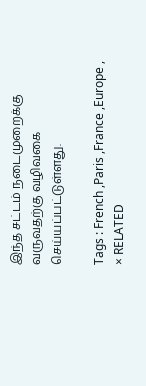இந்த சட்டம் நடைமுறைக்கு வருவதற்கு வழிவகை செய்யப்பட்டுள்ளது.

Tags : French ,Paris ,France ,Europe ,
× RELATED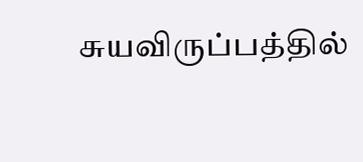சுயவிருப்பத்தில்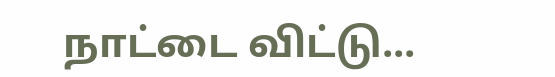நாட்டை விட்டு...